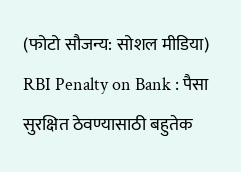(फोटो सौजन्य: सोशल मीडिया)
RBI Penalty on Bank : पैसा सुरक्षित ठेवण्यासाठी बहुतेक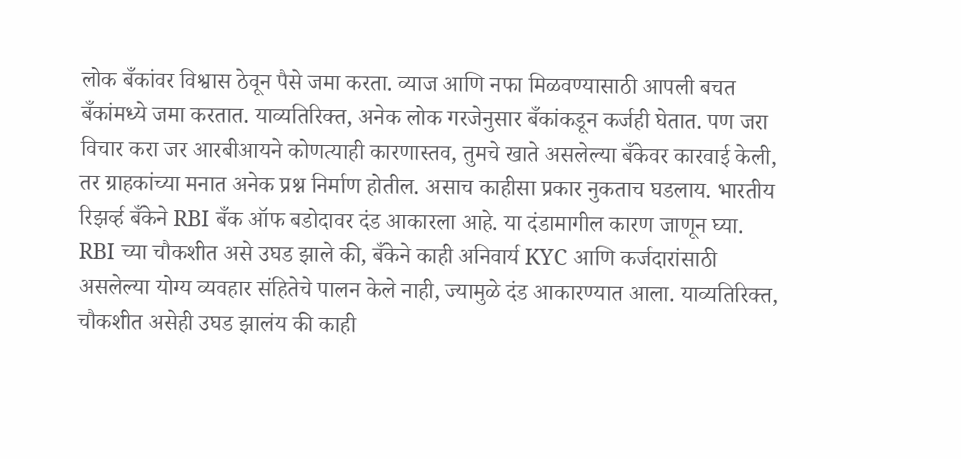लोक बँकांवर विश्वास ठेवून पैसे जमा करता. व्याज आणि नफा मिळवण्यासाठी आपली बचत बँकांमध्ये जमा करतात. याव्यतिरिक्त, अनेक लोक गरजेनुसार बँकांकडून कर्जही घेतात. पण जरा विचार करा जर आरबीआयने कोणत्याही कारणास्तव, तुमचे खाते असलेल्या बँकेवर कारवाई केली, तर ग्राहकांच्या मनात अनेक प्रश्न निर्माण होतील. असाच काहीसा प्रकार नुकताच घडलाय. भारतीय रिझर्व्ह बँकेने RBI बँक ऑफ बडोदावर दंड आकारला आहे. या दंडामागील कारण जाणून घ्या.
RBI च्या चौकशीत असे उघड झाले की, बँकेने काही अनिवार्य KYC आणि कर्जदारांसाठी असलेल्या योग्य व्यवहार संहितेचे पालन केले नाही, ज्यामुळे दंड आकारण्यात आला. याव्यतिरिक्त, चौकशीत असेही उघड झालंय की काही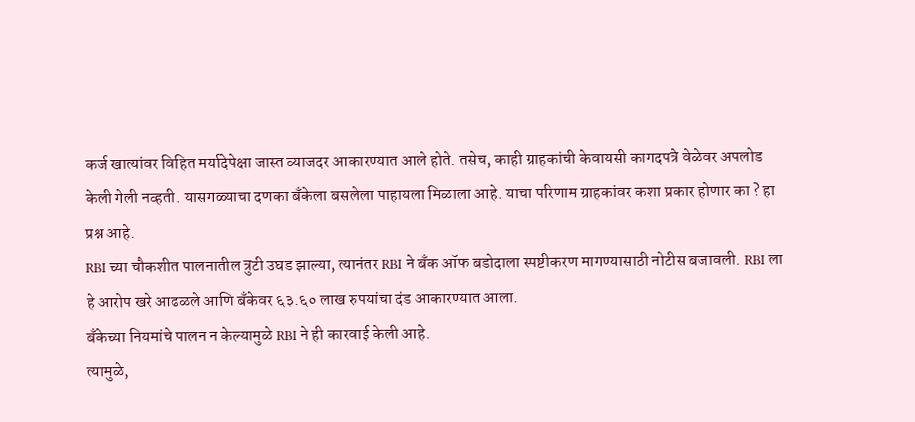कर्ज खात्यांवर विहित मर्यादेपेक्षा जास्त व्याजदर आकारण्यात आले होते. तसेच, काही ग्राहकांची केवायसी कागदपत्रे वेळेवर अपलोड केली गेली नव्हती. यासगळ्याचा दणका बँकेला बसलेला पाहायला मिळाला आहे. याचा परिणाम ग्राहकांवर कशा प्रकार होणार का ? हा प्रश्न आहे.
RBI च्या चौकशीत पालनातील त्रुटी उघड झाल्या, त्यानंतर RBI ने बँक ऑफ बडोदाला स्पष्टीकरण मागण्यासाठी नोटीस बजावली. RBI ला हे आरोप खरे आढळले आणि बँकेवर ६३.६० लाख रुपयांचा दंड आकारण्यात आला.
बँकेच्या नियमांचे पालन न केल्यामुळे RBI ने ही कारवाई केली आहे.
त्यामुळे,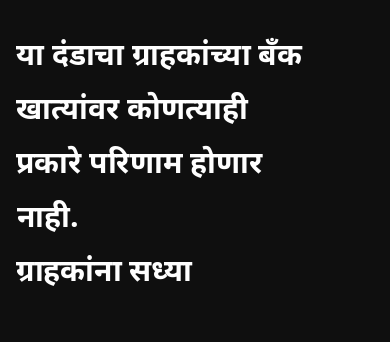या दंडाचा ग्राहकांच्या बँक खात्यांवर कोणत्याही प्रकारे परिणाम होणार नाही.
ग्राहकांना सध्या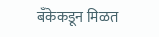बँकेकडून मिळत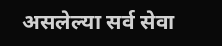असलेल्या सर्व सेवा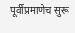पूर्वीप्रमाणेच सुरू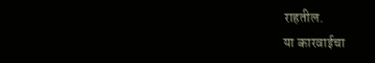राहतील.
या कारवाईचा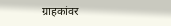ग्राहकांवर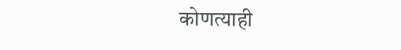कोणत्याही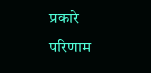प्रकारे परिणाम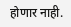होणार नाही.